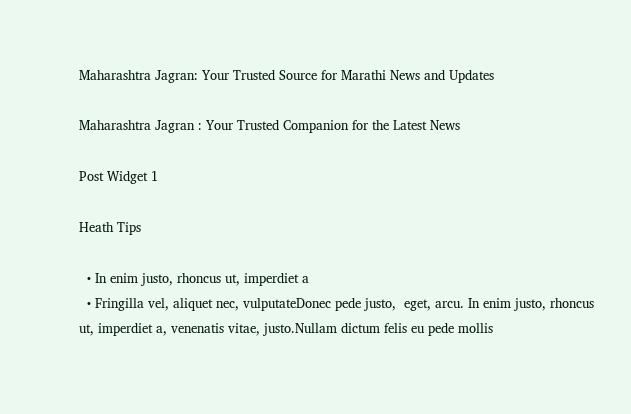Maharashtra Jagran: Your Trusted Source for Marathi News and Updates

Maharashtra Jagran : Your Trusted Companion for the Latest News

Post Widget 1

Heath Tips

  • In enim justo, rhoncus ut, imperdiet a
  • Fringilla vel, aliquet nec, vulputateDonec pede justo,  eget, arcu. In enim justo, rhoncus ut, imperdiet a, venenatis vitae, justo.Nullam dictum felis eu pede mollis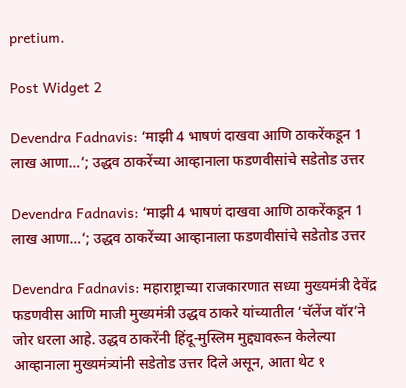pretium.

Post Widget 2

Devendra Fadnavis: ‘माझी 4 भाषणं दाखवा आणि ठाकरेंकडून 1 लाख आणा…’; उद्धव ठाकरेंच्या आव्हानाला फडणवीसांचे सडेतोड उत्तर

Devendra Fadnavis: ‘माझी 4 भाषणं दाखवा आणि ठाकरेंकडून 1 लाख आणा…’; उद्धव ठाकरेंच्या आव्हानाला फडणवीसांचे सडेतोड उत्तर

Devendra Fadnavis: महाराष्ट्राच्या राजकारणात सध्या मुख्यमंत्री देवेंद्र फडणवीस आणि माजी मुख्यमंत्री उद्धव ठाकरे यांच्यातील ‘चॅलेंज वॉर’ने जोर धरला आहे. उद्धव ठाकरेंनी हिंदू-मुस्लिम मुद्द्यावरून केलेल्या आव्हानाला मुख्यमंत्र्यांनी सडेतोड उत्तर दिले असून, आता थेट १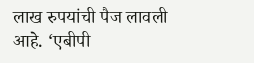लाख रुपयांची पैज लावली आहे. ‘एबीपी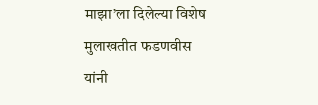माझा’ला दिलेल्या विशेष मुलाखतीत फडणवीस यांनी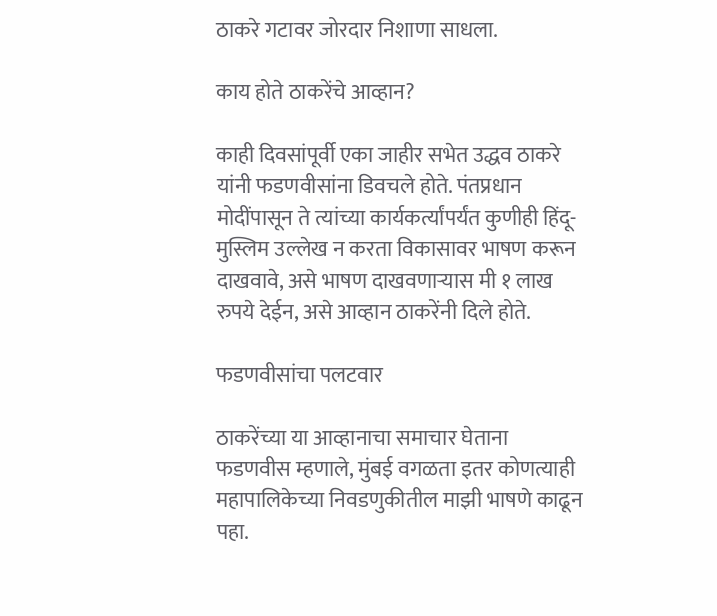ठाकरे गटावर जोरदार निशाणा साधला.

काय होते ठाकरेंचे आव्हान?

काही दिवसांपूर्वी एका जाहीर सभेत उद्धव ठाकरे यांनी फडणवीसांना डिवचले होते. पंतप्रधान मोदींपासून ते त्यांच्या कार्यकर्त्यांपर्यंत कुणीही हिंदू-मुस्लिम उल्लेख न करता विकासावर भाषण करून दाखवावे, असे भाषण दाखवणाऱ्यास मी १ लाख रुपये देईन, असे आव्हान ठाकरेंनी दिले होते.

फडणवीसांचा पलटवार

ठाकरेंच्या या आव्हानाचा समाचार घेताना फडणवीस म्हणाले, मुंबई वगळता इतर कोणत्याही महापालिकेच्या निवडणुकीतील माझी भाषणे काढून पहा.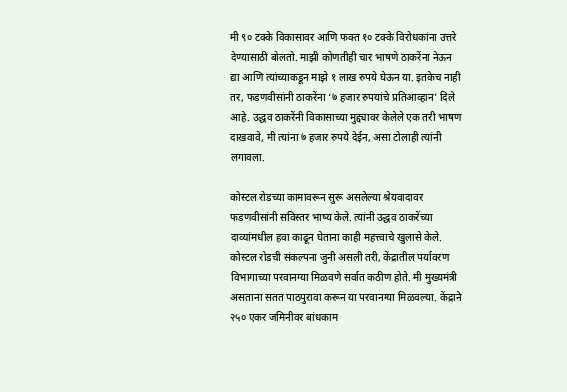मी ९० टक्के विकासावर आणि फक्त १० टक्के विरोधकांना उत्तरे देण्यासाठी बोलतो. माझी कोणतीही चार भाषणे ठाकरेंना नेऊन द्या आणि त्यांच्याकडून माझे १ लाख रुपये घेऊन या. इतकेच नाही तर, फडणवीसांनी ठाकरेंना ‘७ हजार रुपयांचे प्रतिआव्हान’ दिले आहे. उद्धव ठाकरेंनी विकासाच्या मुद्द्यावर केलेले एक तरी भाषण दाखवावे, मी त्यांना ७ हजार रुपये देईन, असा टोलाही त्यांनी लगावला.

कोस्टल रोडच्या कामावरून सुरू असलेल्या श्रेयवादावर फडणवीसांनी सविस्तर भाष्य केले. त्यांनी उद्धव ठाकरेंच्या दाव्यांमधील हवा काढून घेताना काही महत्त्वाचे खुलासे केले. कोस्टल रोडची संकल्पना जुनी असली तरी, केंद्रातील पर्यावरण विभागाच्या परवानग्या मिळवणे सर्वात कठीण होते. मी मुख्यमंत्री असताना सतत पाठपुरावा करून या परवानग्या मिळवल्या. केंद्राने २५० एकर जमिनीवर बांधकाम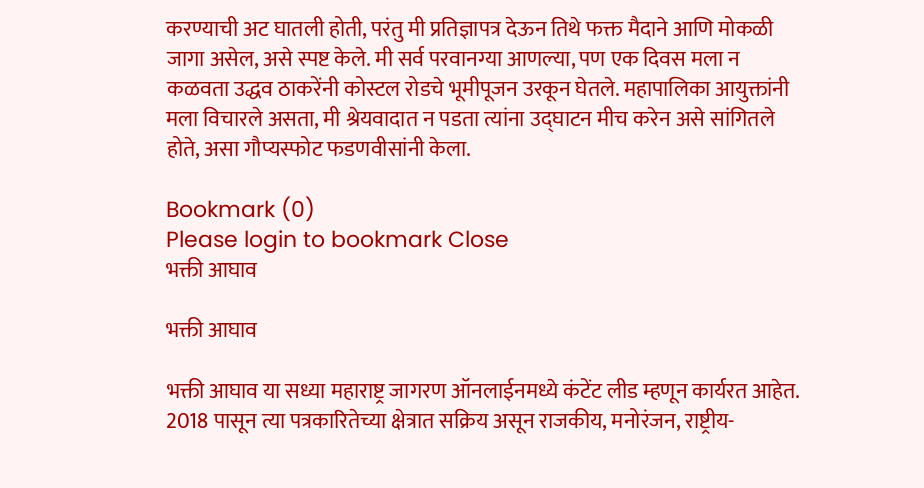करण्याची अट घातली होती, परंतु मी प्रतिज्ञापत्र देऊन तिथे फक्त मैदाने आणि मोकळी जागा असेल, असे स्पष्ट केले. मी सर्व परवानग्या आणल्या, पण एक दिवस मला न कळवता उद्धव ठाकरेंनी कोस्टल रोडचे भूमीपूजन उरकून घेतले. महापालिका आयुक्तांनी मला विचारले असता, मी श्रेयवादात न पडता त्यांना उद्घाटन मीच करेन असे सांगितले होते, असा गौप्यस्फोट फडणवीसांनी केला.

Bookmark (0)
Please login to bookmark Close
भक्ती आघाव

भक्ती आघाव

भक्ती आघाव या सध्या महाराष्ट्र जागरण ऑनलाईनमध्ये कंटेंट लीड म्हणून कार्यरत आहेत. 2018 पासून त्या पत्रकारितेच्या क्षेत्रात सक्रिय असून राजकीय, मनोरंजन, राष्ट्रीय-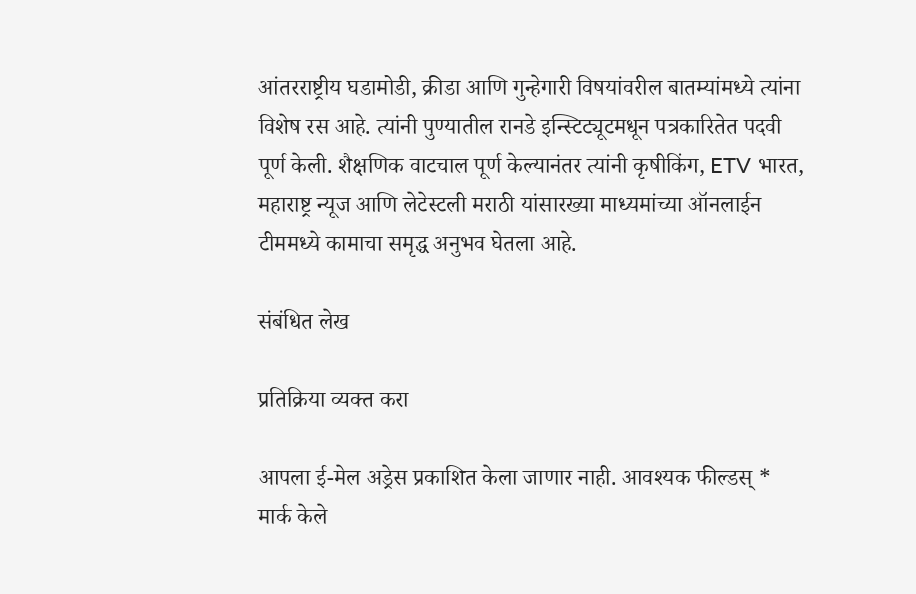आंतरराष्ट्रीय घडामोडी, क्रीडा आणि गुन्हेगारी विषयांवरील बातम्यांमध्ये त्यांना विशेष रस आहे. त्यांनी पुण्यातील रानडे इन्स्टिट्यूटमधून पत्रकारितेत पदवी पूर्ण केली. शैक्षणिक वाटचाल पूर्ण केल्यानंतर त्यांनी कृषीकिंग, ETV भारत, महाराष्ट्र न्यूज आणि लेटेस्टली मराठी यांसारख्या माध्यमांच्या ऑनलाईन टीममध्ये कामाचा समृद्ध अनुभव घेतला आहे.

संबंधित लेख

प्रतिक्रिया व्यक्त करा

आपला ई-मेल अड्रेस प्रकाशित केला जाणार नाही. आवश्यक फील्डस् * मार्क केले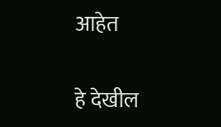आहेत

हे देखील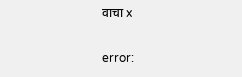वाचा x

error: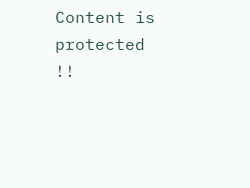Content is protected !!